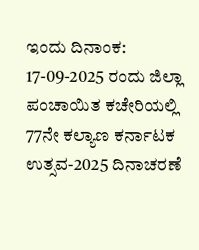ಇಂದು ದಿನಾಂಕ: 17-09-2025 ರಂದು ಜಿಲ್ಲಾ ಪಂಚಾಯಿತ ಕಚೇರಿಯಲ್ಲಿ 77ನೇ ಕಲ್ಯಾಣ ಕರ್ನಾಟಕ ಉತ್ಸವ-2025 ದಿನಾಚರಣೆ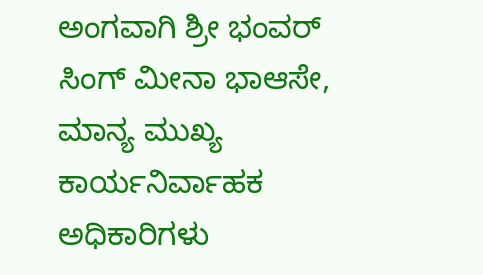ಅಂಗವಾಗಿ ಶ್ರೀ ಭಂವರ್ ಸಿಂಗ್ ಮೀನಾ ಭಾಆಸೇ, ಮಾನ್ಯ ಮುಖ್ಯ ಕಾರ್ಯನಿರ್ವಾಹಕ ಅಧಿಕಾರಿಗಳು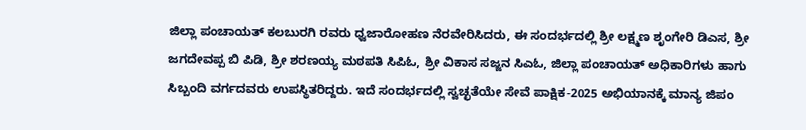ಜಿಲ್ಲಾ ಪಂಚಾಯತ್ ಕಲಬುರಗಿ ರವರು ಧ್ವಜಾರೋಹಣ ನೆರವೇರಿಸಿದರು, ಈ ಸಂದರ್ಭದಲ್ಲಿ ಶ್ರೀ ಲಕ್ಷ್ಮಣ ಶೃಂಗೇರಿ ಡಿಎಸ, ಶ್ರೀ ಜಗದೇವಪ್ಪ ಬಿ ಪಿಡಿ, ಶ್ರೀ ಶರಣಯ್ಯ ಮಠಪತಿ ಸಿಪಿಓ, ಶ್ರೀ ವಿಕಾಸ ಸಜ್ಜನ ಸಿಎಓ, ಜಿಲ್ಲಾ ಪಂಚಾಯತ್ ಅಧಿಕಾರಿಗಳು ಹಾಗು ಸಿಬ್ಬಂದಿ ವರ್ಗದವರು ಉಪಸ್ಥಿತರಿದ್ದರು. ಇದೆ ಸಂದರ್ಭದಲ್ಲಿ ಸ್ವಚ್ಛತೆಯೇ ಸೇವೆ ಪಾಕ್ಷಿಕ-2025 ಅಭಿಯಾನಕ್ಕೆ ಮಾನ್ಯ ಜಿಪಂ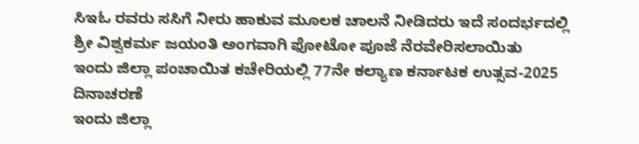ಸಿಇಓ ರವರು ಸಸಿಗೆ ನೀರು ಹಾಕುವ ಮೂಲಕ ಚಾಲನೆ ನೀಡಿದರು ಇದೆ ಸಂದರ್ಭದಲ್ಲಿ ಶ್ರೀ ವಿಶ್ವಕರ್ಮ ಜಯಂತಿ ಅಂಗವಾಗಿ ಫೋಟೋ ಪೂಜೆ ನೆರವೇರಿಸಲಾಯಿತು
ಇಂದು ಜಿಲ್ಲಾ ಪಂಚಾಯಿತ ಕಚೇರಿಯಲ್ಲಿ 77ನೇ ಕಲ್ಯಾಣ ಕರ್ನಾಟಕ ಉತ್ಸವ-2025 ದಿನಾಚರಣೆ
ಇಂದು ಜಿಲ್ಲಾ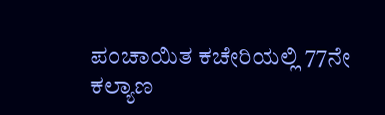ಪಂಚಾಯಿತ ಕಚೇರಿಯಲ್ಲಿ 77ನೇ ಕಲ್ಯಾಣ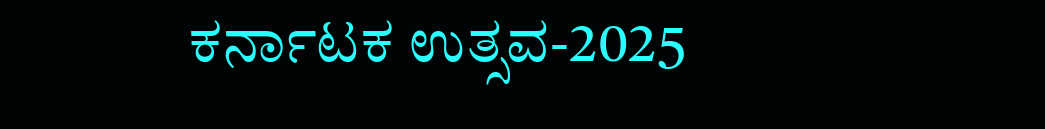ಕರ್ನಾಟಕ ಉತ್ಸವ-2025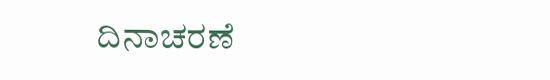ದಿನಾಚರಣೆ